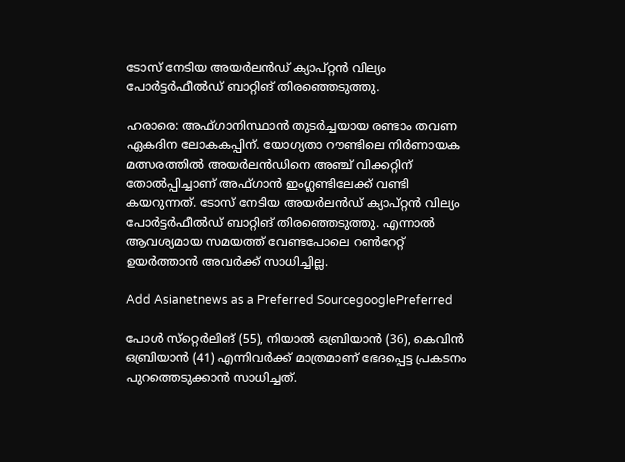ടോസ് നേടിയ അയര്‍ലന്‍ഡ് ക്യാപ്റ്റന്‍ വില്യം പോര്‍ട്ടര്‍ഫീല്‍ഡ് ബാറ്റിങ് തിരഞ്ഞെടുത്തു.

ഹരാരെ: അഫ്ഗാനിസ്ഥാന്‍ തുടര്‍ച്ചയായ രണ്ടാം തവണ ഏകദിന ലോകകപ്പിന്. യോഗ്യതാ റൗണ്ടിലെ നിര്‍ണായക മത്സരത്തില്‍ അയര്‍ലന്‍ഡിനെ അഞ്ച് വിക്കറ്റിന് തോല്‍പ്പിച്ചാണ് അഫ്ഗാന്‍ ഇംഗ്ലണ്ടിലേക്ക് വണ്ടി കയറുന്നത്. ടോസ് നേടിയ അയര്‍ലന്‍ഡ് ക്യാപ്റ്റന്‍ വില്യം പോര്‍ട്ടര്‍ഫീല്‍ഡ് ബാറ്റിങ് തിരഞ്ഞെടുത്തു. എന്നാല്‍ ആവശ്യമായ സമയത്ത് വേണ്ടപോലെ റണ്‍റേറ്റ് ഉയര്‍ത്താന്‍ അവര്‍ക്ക് സാധിച്ചില്ല.

Add Asianetnews as a Preferred SourcegooglePreferred

പോള്‍ സ്‌റ്റെര്‍ലിങ് (55), നിയാല്‍ ഒബ്രിയാന്‍ (36), കെവിന്‍ ഒബ്രിയാന്‍ (41) എന്നിവര്‍ക്ക് മാത്രമാണ് ഭേദപ്പെട്ട പ്രകടനം പുറത്തെടുക്കാന്‍ സാധിച്ചത്.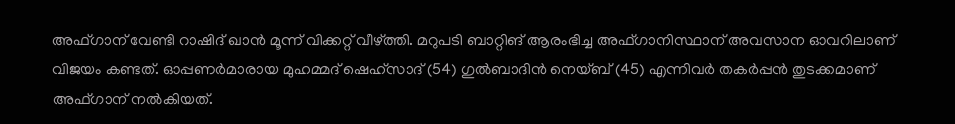അഫ്ഗാന് വേണ്ടി റാഷിദ് ഖാന്‍ മൂന്ന് വിക്കറ്റ് വീഴ്ത്തി. മറുപടി ബാറ്റിങ് ആരംഭിച്ച അഫ്ഗാനിസ്ഥാന് അവസാന ഓവറിലാണ് വിജയം കണ്ടത്. ഓപ്പണര്‍മാരായ മുഹമ്മദ് ഷെഹ്‌സാദ് (54) ഗുല്‍ബാദിന്‍ നെയ്ബ് (45) എന്നിവര്‍ തകര്‍പ്പന്‍ തുടക്കമാണ് അഫ്ഗാന് നല്‍കിയത്.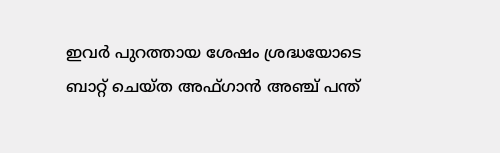ഇവര്‍ പുറത്തായ ശേഷം ശ്രദ്ധയോടെ ബാറ്റ് ചെയ്ത അഫ്ഗാന്‍ അഞ്ച് പന്ത്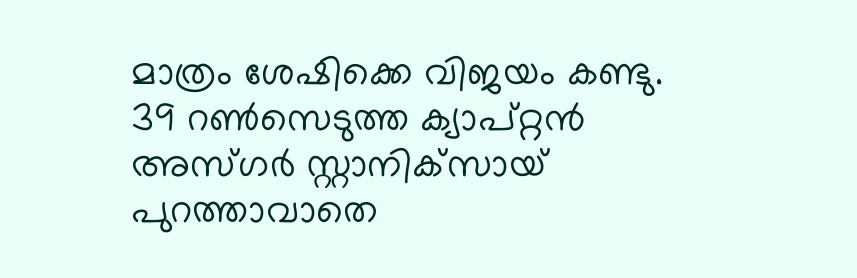മാത്രം ശേഷിക്കെ വിജയം കണ്ടു. 39 റണ്‍സെടുത്ത ക്യാപ്റ്റന്‍ അസ്ഗര്‍ സ്റ്റാനിക്‌സായ് പുറത്താവാതെ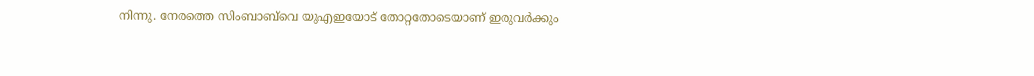നിന്നു. നേരത്തെ സിംബാബ്‌വെ യുഎഇയോട് തോറ്റതോടെയാണ് ഇരുവര്‍ക്കും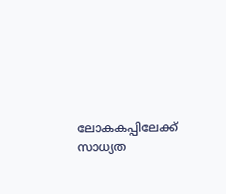ലോകകപ്പിലേക്ക് സാധ്യത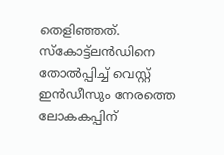തെളിഞ്ഞത്. സ്‌കോട്ട്‌ലന്‍ഡിനെ തോല്‍പ്പിച്ച് വെസ്റ്റ് ഇന്‍ഡീസും നേരത്തെ ലോകകപ്പിന്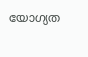യോഗ്യത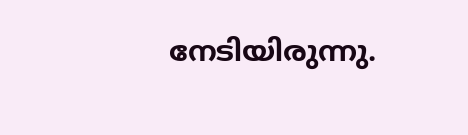നേടിയിരുന്നു.